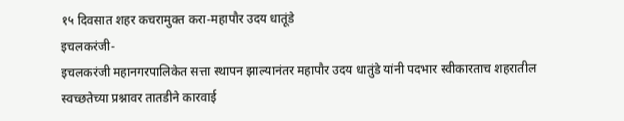१५ दिवसात शहर कचरामुक्त करा-महापौर उदय धातूंडे
इचलकरंजी-
इचलकरंजी महानगरपालिकेत सत्ता स्थापन झाल्यानंतर महापौर उदय धातुंडे यांनी पदभार स्वीकारताच शहरातील स्वच्छतेच्या प्रश्नावर तातडीने कारवाई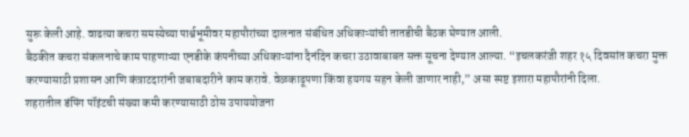सुरू केली आहे. वाढत्या कचरा समस्येच्या पार्श्वभूमीवर महापौरांच्या दालनात संबंधित अधिकाऱ्यांची तातडीची बैठक घेण्यात आली.
बैठकीत कचरा संकलनाचे काम पाहणाऱ्या एनडीके कंपनीच्या अधिकाऱ्यांना दैनंदिन कचरा उठावाबाबत सक्त सूचना देण्यात आल्या. “इचलकरंजी शहर १५ दिवसांत कचरा मुक्त करण्यासाठी प्रशासन आणि कंत्राटदारांनी जबाबदारीने काम करावे. वेळकाढूपणा किंवा हयगय सहन केली जाणार नाही,” असा स्पष्ट इशारा महापौरांनी दिला.
शहरातील डंपिंग पॉइंटची संख्या कमी करण्यासाठी ठोस उपाययोजना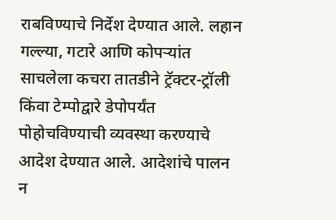राबविण्याचे निर्देश देण्यात आले. लहान गल्ल्या, गटारे आणि कोपऱ्यांत साचलेला कचरा तातडीने ट्रॅक्टर-ट्रॉली किंवा टेम्पोद्वारे डेपोपर्यंत पोहोचविण्याची व्यवस्था करण्याचे आदेश देण्यात आले. आदेशांचे पालन न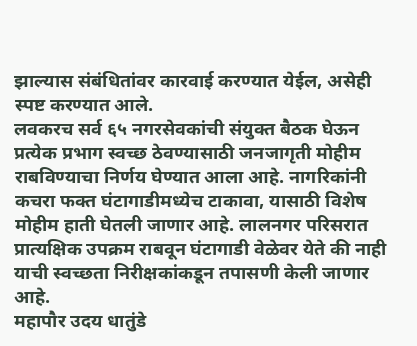झाल्यास संबंधितांवर कारवाई करण्यात येईल, असेही स्पष्ट करण्यात आले.
लवकरच सर्व ६५ नगरसेवकांची संयुक्त बैठक घेऊन प्रत्येक प्रभाग स्वच्छ ठेवण्यासाठी जनजागृती मोहीम राबविण्याचा निर्णय घेण्यात आला आहे. नागरिकांनी कचरा फक्त घंटागाडीमध्येच टाकावा, यासाठी विशेष मोहीम हाती घेतली जाणार आहे. लालनगर परिसरात प्रात्यक्षिक उपक्रम राबवून घंटागाडी वेळेवर येते की नाही याची स्वच्छता निरीक्षकांकडून तपासणी केली जाणार आहे.
महापौर उदय धातुंडे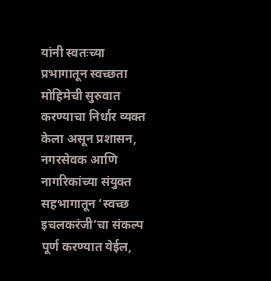यांनी स्वतःच्या प्रभागातून स्वच्छता मोहिमेची सुरुवात करण्याचा निर्धार व्यक्त केला असून प्रशासन, नगरसेवक आणि नागरिकांच्या संयुक्त सहभागातून ‘स्वच्छ इचलकरंजी’चा संकल्प पूर्ण करण्यात येईल,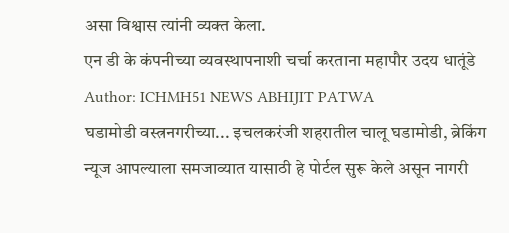असा विश्वास त्यांनी व्यक्त केला.
एन डी के कंपनीच्या व्यवस्थापनाशी चर्चा करताना महापौर उदय धातूंडे
Author: ICHMH51 NEWS ABHIJIT PATWA
घडामोडी वस्त्रनगरीच्या... इचलकरंजी शहरातील चालू घडामोडी, ब्रेकिंग न्यूज आपल्याला समजाव्यात यासाठी हे पोर्टल सुरू केले असून नागरी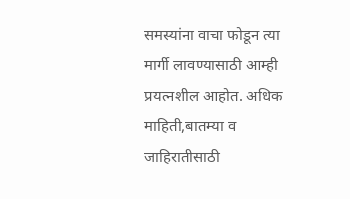समस्यांना वाचा फोडून त्या मार्गी लावण्यासाठी आम्ही प्रयत्नशील आहोत. अधिक माहिती,बातम्या व जाहिरातीसाठी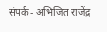संपर्क- अभिजित राजेंद्र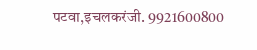पटवा,इचलकरंजी. 9921600800